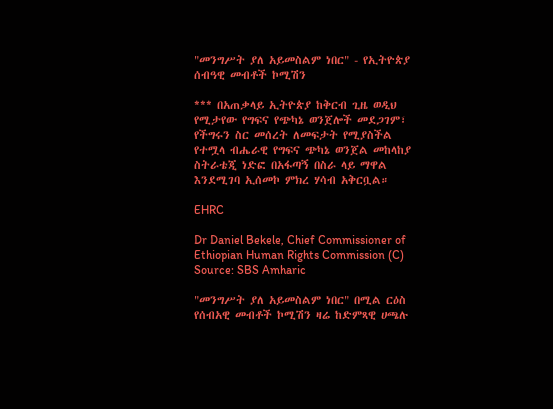"መንግሥት ያለ አይመስልም ነበር" - የኢትዮጵያ ሰብዓዊ መብቶች ኮሚሽን

*** በአጠቃላይ ኢትዮጵያ ከቅርብ ጊዜ ወዲህ የሚታየው የግፍና የጭካኔ ወንጀሎች መደጋገም፣ የችግሩን ስር መሰረት ለመፍታት የሚያስችል የተሟላ ብሔራዊ የግፍና ጭካኔ ወንጀል መከላከያ ስትራቴጂ ነድፎ በአፋጣኝ በስራ ላይ ማዋል እንደሚገባ ኢሰመኮ ምክረ ሃሳብ አቅርቧል።

EHRC

Dr Daniel Bekele, Chief Commissioner of Ethiopian Human Rights Commission (C) Source: SBS Amharic

"መንግሥት ያለ አይመስልም ነበር" በሚል ርዕስ የሰብአዊ መብቶች ኮሚሽን ዛሬ ከድምጻዊ ሀጫሉ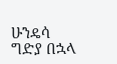ሁንዴሳ ግድያ በኋላ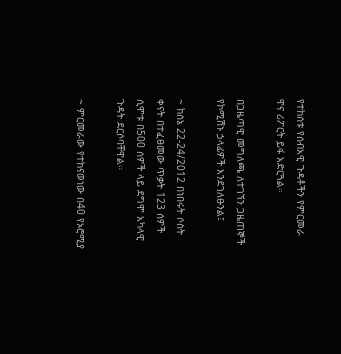የተከሰቱ የሰብአዊ ጉዳቶችን የምርመራ ዋና ሪፖርት ይፋ አድርጓል።

በጋዜጣዊ መግለጫ ለተገኘን ጋዜጠኞች የኮሚሽኑ ኃላፊዎች እንደገለፁንል፤

~ ከሰኔ 22-24/2012 በነበሩት ሶስት ቀናት በተፈፀመው ጥቃት 123 ሰዎች ሲሞቱ በ500 ሰዎች ላይ ደግሞ አካላዊ ጉዳት ደርሶባቸዋል።

~ ምርመራው የተከናወነው በ40 የኦሮሚያ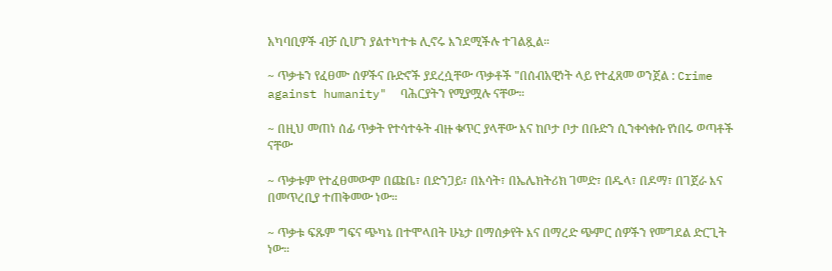አካባቢዎች ብቻ ሲሆን ያልተካተቱ ሊኖሩ እንደሚችሉ ተገልጿል።

~ ጥቃቱን የፈፀሙ ሰዎችና ቡድኖች ያደረሷቸው ጥቃቶች "በሰብአዊነት ላይ የተፈጸመ ወንጀል : Crime against humanity"  ባሕርያትን የሚያሟሉ ናቸው።

~ በዚህ መጠነ ሰፊ ጥቃት የተሳተፉት ብዙ ቁጥር ያላቸው እና ከቦታ ቦታ በቡድን ሲንቀሳቀሱ የነበሩ ወጣቶች ናቸው

~ ጥቃቱም የተፈፀመውም በጩቤ፣ በድንጋይ፣ በእሳት፣ በኤሌክትሪክ ገመድ፣ በዱላ፣ በዶማ፣ በገጀራ እና በመጥረቢያ ተጠቅመው ነው።

~ ጥቃቱ ፍጹም ግፍና ጭካኔ በተሞላበት ሁኔታ በማሰቃየት እና በማረድ ጭምር ሰዎችን የመግደል ድርጊት ነው።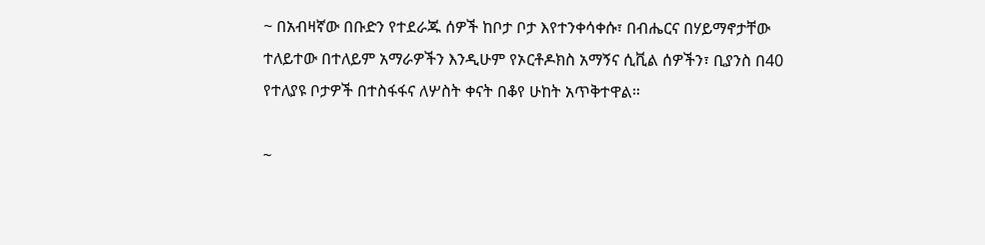~ በአብዛኛው በቡድን የተደራጁ ሰዎች ከቦታ ቦታ እየተንቀሳቀሱ፣ በብሔርና በሃይማኖታቸው ተለይተው በተለይም አማራዎችን እንዲሁም የኦርቶዶክስ አማኝና ሲቪል ሰዎችን፣ ቢያንስ በ40 የተለያዩ ቦታዎች በተስፋፋና ለሦስት ቀናት በቆየ ሁከት አጥቅተዋል።

~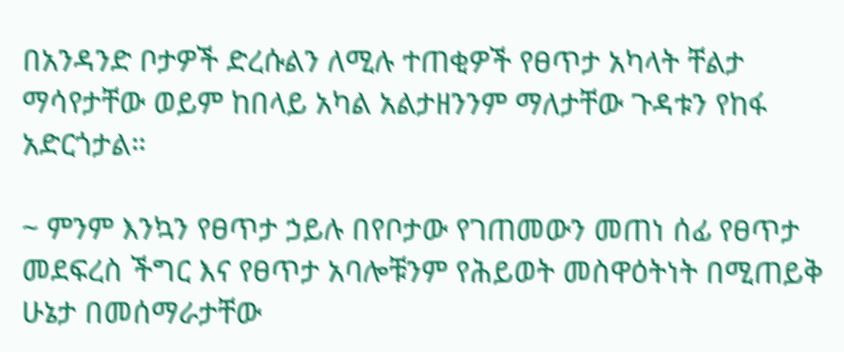በአንዳንድ ቦታዎች ድረሱልን ለሚሉ ተጠቂዎች የፀጥታ አካላት ቸልታ ማሳየታቸው ወይም ከበላይ አካል አልታዘንንም ማለታቸው ጉዳቱን የከፋ አድርጎታል።

~ ምንም እንኳን የፀጥታ ኃይሉ በየቦታው የገጠመውን መጠነ ሰፊ የፀጥታ መደፍረስ ችግር እና የፀጥታ አባሎቹንም የሕይወት መስዋዕትነት በሚጠይቅ ሁኔታ በመሰማራታቸው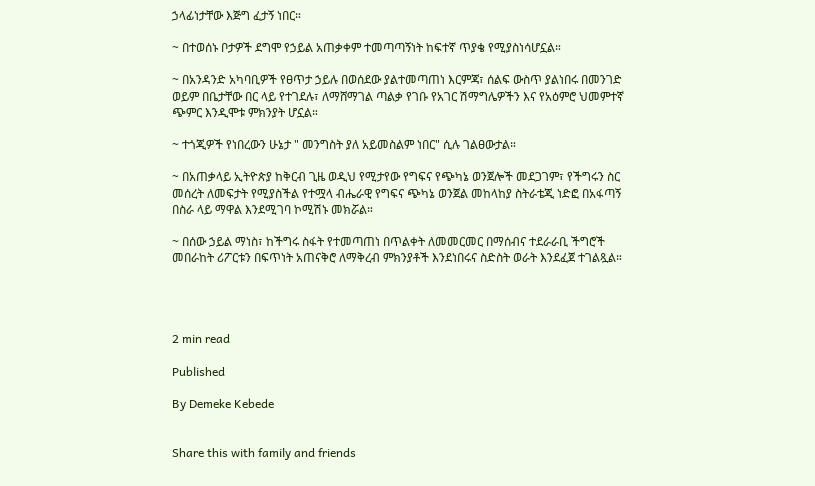ኃላፊነታቸው እጅግ ፈታኝ ነበር።

~ በተወሰኑ ቦታዎች ደግሞ የኃይል አጠቃቀም ተመጣጣኝነት ከፍተኛ ጥያቄ የሚያስነሳሆኗል።

~ በአንዳንድ አካባቢዎች የፀጥታ ኃይሉ በወሰደው ያልተመጣጠነ እርምጃ፣ ሰልፍ ውስጥ ያልነበሩ በመንገድ ወይም በቤታቸው በር ላይ የተገደሉ፣ ለማሸማገል ጣልቃ የገቡ የአገር ሽማግሌዎችን እና የአዕምሮ ህመምተኛ ጭምር እንዲሞቱ ምክንያት ሆኗል።

~ ተጎጂዎች የነበረውን ሁኔታ " መንግስት ያለ አይመስልም ነበር" ሲሉ ገልፀውታል።

~ በአጠቃላይ ኢትዮጵያ ከቅርብ ጊዜ ወዲህ የሚታየው የግፍና የጭካኔ ወንጀሎች መደጋገም፣ የችግሩን ስር መሰረት ለመፍታት የሚያስችል የተሟላ ብሔራዊ የግፍና ጭካኔ ወንጀል መከላከያ ስትራቴጂ ነድፎ በአፋጣኝ በስራ ላይ ማዋል እንደሚገባ ኮሚሽኑ መክሯል።

~ በሰው ኃይል ማነስ፣ ከችግሩ ስፋት የተመጣጠነ በጥልቀት ለመመርመር በማሰብና ተደራራቢ ችግሮች መበራከት ሪፖርቱን በፍጥነት አጠናቅሮ ለማቅረብ ምክንያቶች እንደነበሩና ስድስት ወራት እንደፈጀ ተገልጿል።




2 min read

Published

By Demeke Kebede


Share this with family and friends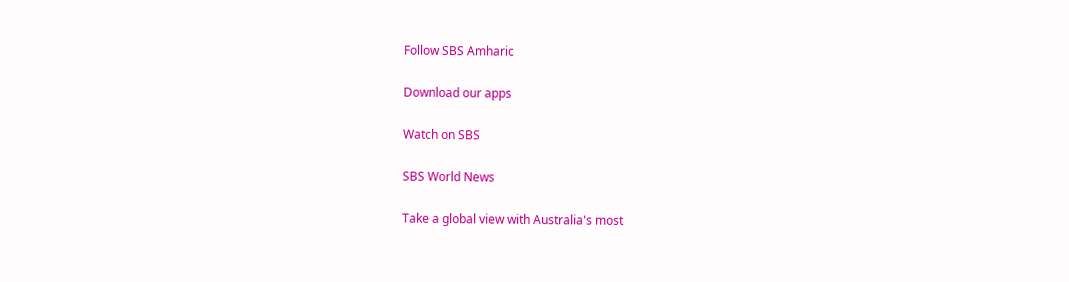Follow SBS Amharic

Download our apps

Watch on SBS

SBS World News

Take a global view with Australia's most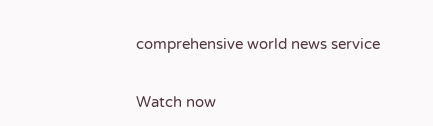comprehensive world news service

Watch now